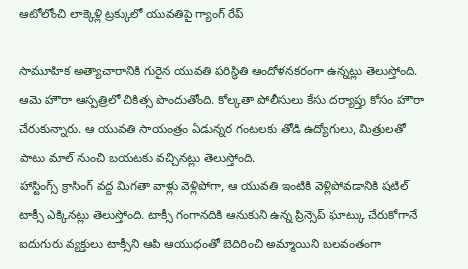ఆటోలోంచి లాక్కెళ్లి ట్రక్కులో యువతిపై గ్యాంగ్ రేప్

సామూహిక అత్యాచారానికి గురైన యువతి పరిస్థితి ఆందోళనకరంగా ఉన్నట్లు తెలుస్తోంది. ఆమె హౌరా ఆస్పత్రిలో చికిత్స పొందుతోంది. కోల్కతా పోలీసులు కేసు దర్యాప్తు కోసం హౌరా చేరుకున్నారు. ఆ యువతి సాయంత్రం ఏడున్నర గంటలకు తోడి ఉద్యోగులు, మిత్రులతో పాటు మాల్ నుంచి బయటకు వచ్చినట్లు తెలుస్తోంది.
హాస్టింగ్స్ క్రాసింగ్ వద్ద మిగతా వాళ్లు వెళ్లిపోగా, ఆ యువతి ఇంటికి వెళ్లిపోవడానికి షటిల్ టాక్సీ ఎక్కినట్లు తెలుస్తోంది. టాక్సీ గంగానదికి ఆనుకుని ఉన్న ప్రిన్సెప్ ఘాట్కు చేరుకోగానే ఐదుగురు వ్యక్తులు టాక్సీని ఆపి ఆయుధంతో బెదిరించి అమ్మాయిని బలవంతంగా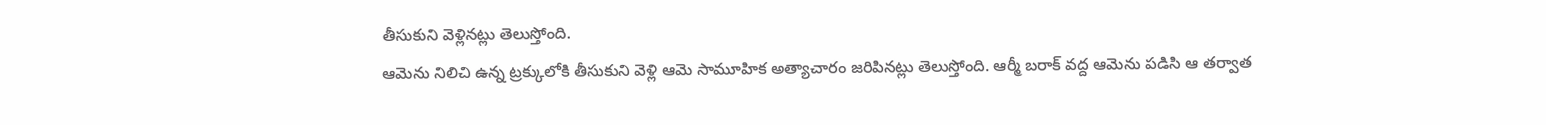తీసుకుని వెళ్లినట్లు తెలుస్తోంది.
ఆమెను నిలిచి ఉన్న ట్రక్కులోకి తీసుకుని వెళ్లి ఆమె సామూహిక అత్యాచారం జరిపినట్లు తెలుస్తోంది. ఆర్మీ బరాక్ వద్ద ఆమెను పడిసి ఆ తర్వాత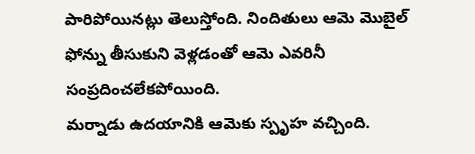పారిపోయినట్లు తెలుస్తోంది. నిందితులు ఆమె మొబైల్ ఫోన్ను తీసుకుని వెళ్లడంతో ఆమె ఎవరినీ సంప్రదించలేకపోయింది.
మర్నాడు ఉదయానికి ఆమెకు స్పృహ వచ్చింది.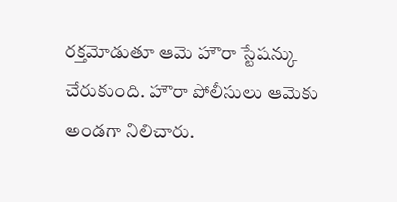రక్తమోడుతూ ఆమె హౌరా స్టేషన్కు చేరుకుంది. హౌరా పోలీసులు ఆమెకు అండగా నిలిచారు.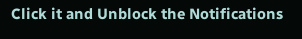Click it and Unblock the Notifications